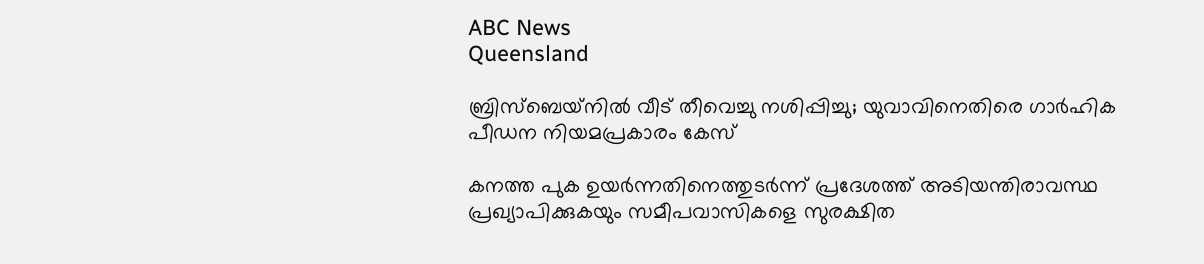ABC News
Queensland

ബ്രിസ്‌ബെയ്‌നിൽ വീട് തീവെച്ചു നശിപ്പിച്ചു; യുവാവിനെതിരെ ഗാർഹിക പീഡന നിയമപ്രകാരം കേസ്

കനത്ത പുക ഉയർന്നതിനെത്തുടർന്ന് പ്രദേശത്ത് അടിയന്തിരാവസ്ഥ പ്രഖ്യാപിക്കുകയും സമീപവാസികളെ സുരക്ഷിത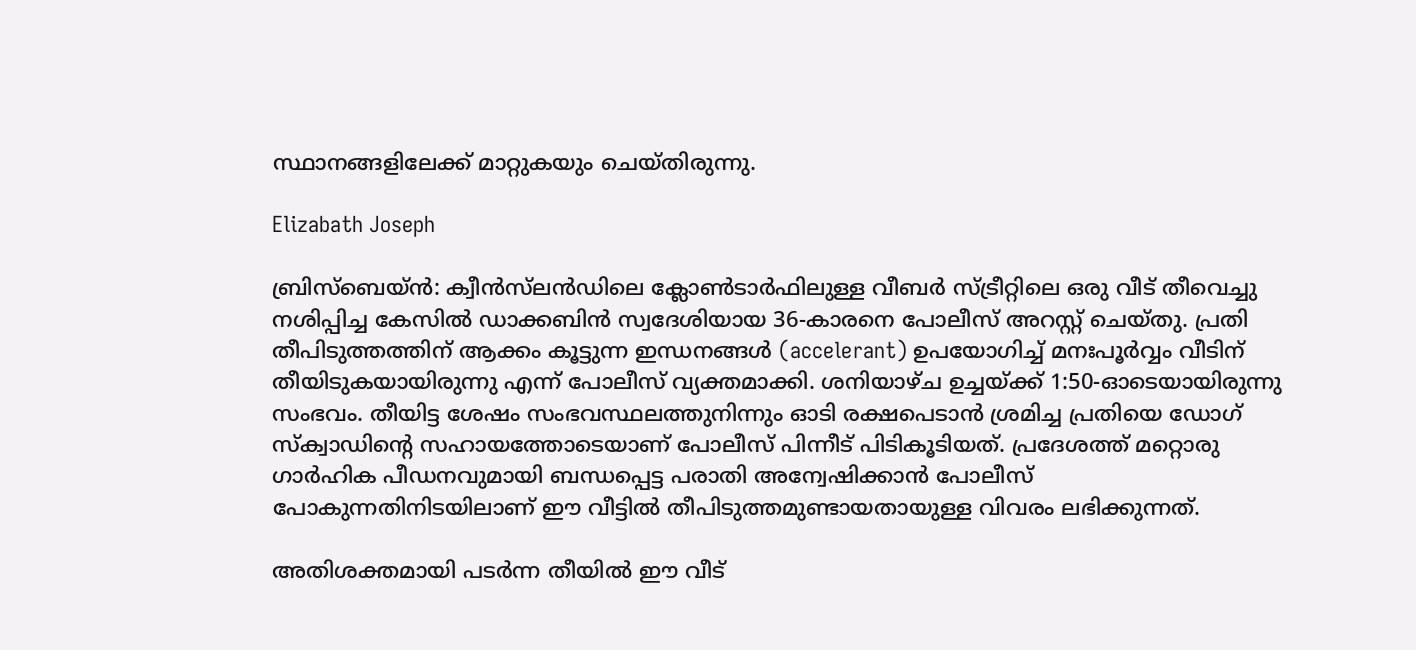സ്ഥാനങ്ങളിലേക്ക് മാറ്റുകയും ചെയ്തിരുന്നു.

Elizabath Joseph

ബ്രിസ്‌ബെയ്ൻ: ക്വീൻസ്‌ലൻഡിലെ ക്ലോൺടാർഫിലുള്ള വീബർ സ്ട്രീറ്റിലെ ഒരു വീട് തീവെച്ചു നശിപ്പിച്ച കേസിൽ ഡാക്കബിൻ സ്വദേശിയായ 36-കാരനെ പോലീസ് അറസ്റ്റ് ചെയ്തു. പ്രതി തീപിടുത്തത്തിന് ആക്കം കൂട്ടുന്ന ഇന്ധനങ്ങൾ (accelerant) ഉപയോഗിച്ച് മനഃപൂർവ്വം വീടിന് തീയിടുകയായിരുന്നു എന്ന് പോലീസ് വ്യക്തമാക്കി. ശനിയാഴ്ച ഉച്ചയ്ക്ക് 1:50-ഓടെയായിരുന്നു സംഭവം. തീയിട്ട ശേഷം സംഭവസ്ഥലത്തുനിന്നും ഓടി രക്ഷപെടാൻ ശ്രമിച്ച പ്രതിയെ ഡോഗ് സ്ക്വാഡിന്റെ സഹായത്തോടെയാണ് പോലീസ് പിന്നീട് പിടികൂടിയത്. പ്രദേശത്ത് മറ്റൊരു ഗാർഹിക പീഡനവുമായി ബന്ധപ്പെട്ട പരാതി അന്വേഷിക്കാൻ പോലീസ് പോകുന്നതിനിടയിലാണ് ഈ വീട്ടിൽ തീപിടുത്തമുണ്ടായതായുള്ള വിവരം ലഭിക്കുന്നത്.

അതിശക്തമായി പടർന്ന തീയിൽ ഈ വീട്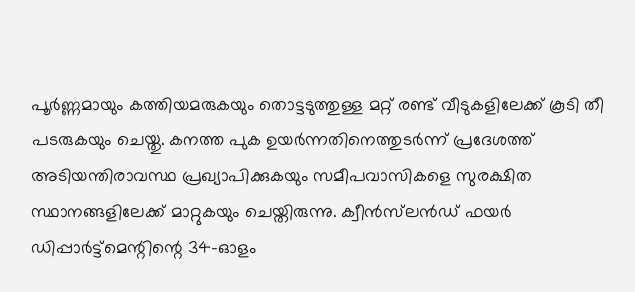പൂർണ്ണമായും കത്തിയമരുകയും തൊട്ടടുത്തുള്ള മറ്റ് രണ്ട് വീടുകളിലേക്ക് കൂടി തീ പടരുകയും ചെയ്തു. കനത്ത പുക ഉയർന്നതിനെത്തുടർന്ന് പ്രദേശത്ത് അടിയന്തിരാവസ്ഥ പ്രഖ്യാപിക്കുകയും സമീപവാസികളെ സുരക്ഷിത സ്ഥാനങ്ങളിലേക്ക് മാറ്റുകയും ചെയ്തിരുന്നു. ക്വീൻസ്‌ലൻഡ് ഫയർ ഡിപ്പാർട്ട്‌മെന്റിന്റെ 34-ഓളം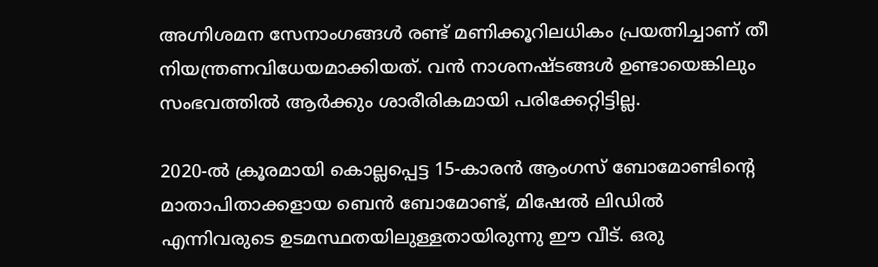അഗ്നിശമന സേനാംഗങ്ങൾ രണ്ട് മണിക്കൂറിലധികം പ്രയത്നിച്ചാണ് തീ നിയന്ത്രണവിധേയമാക്കിയത്. വൻ നാശനഷ്ടങ്ങൾ ഉണ്ടായെങ്കിലും സംഭവത്തിൽ ആർക്കും ശാരീരികമായി പരിക്കേറ്റിട്ടില്ല.

2020-ൽ ക്രൂരമായി കൊല്ലപ്പെട്ട 15-കാരൻ ആംഗസ് ബോമോണ്ടിന്റെ മാതാപിതാക്കളായ ബെൻ ബോമോണ്ട്, മിഷേൽ ലിഡിൽ എന്നിവരുടെ ഉടമസ്ഥതയിലുള്ളതായിരുന്നു ഈ വീട്. ഒരു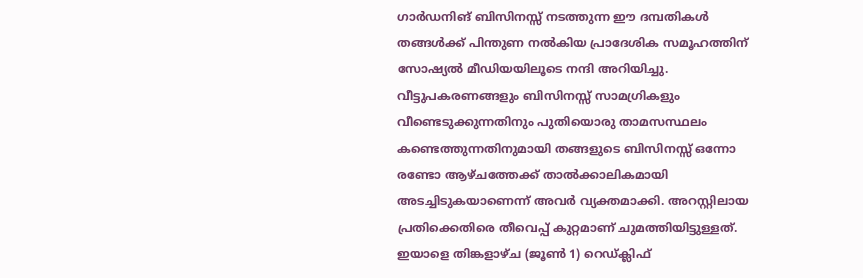ഗാർഡനിങ് ബിസിനസ്സ് നടത്തുന്ന ഈ ദമ്പതികൾ തങ്ങൾക്ക് പിന്തുണ നൽകിയ പ്രാദേശിക സമൂഹത്തിന് സോഷ്യൽ മീഡിയയിലൂടെ നന്ദി അറിയിച്ചു. വീട്ടുപകരണങ്ങളും ബിസിനസ്സ് സാമഗ്രികളും വീണ്ടെടുക്കുന്നതിനും പുതിയൊരു താമസസ്ഥലം കണ്ടെത്തുന്നതിനുമായി തങ്ങളുടെ ബിസിനസ്സ് ഒന്നോ രണ്ടോ ആഴ്ചത്തേക്ക് താൽക്കാലികമായി അടച്ചിടുകയാണെന്ന് അവർ വ്യക്തമാക്കി. അറസ്റ്റിലായ പ്രതിക്കെതിരെ തീവെപ്പ് കുറ്റമാണ് ചുമത്തിയിട്ടുള്ളത്. ഇയാളെ തിങ്കളാഴ്ച (ജൂൺ 1) റെഡ്ക്ലിഫ്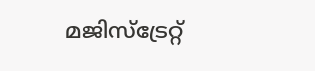മജിസ്‌ട്രേറ്റ്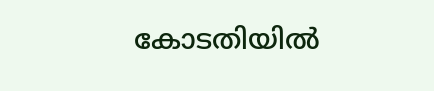കോടതിയിൽ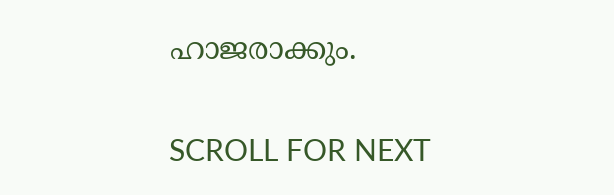ഹാജരാക്കും.

SCROLL FOR NEXT